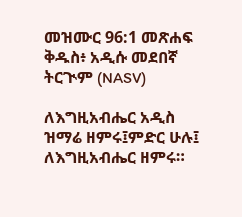መዝሙር 96:1 መጽሐፍ ቅዱስ፥ አዲሱ መደበኛ ትርጒም (NASV)

ለእግዚአብሔር አዲስ ዝማሬ ዘምሩ፤ምድር ሁሉ፤ ለእግዚአብሔር ዘምሩ።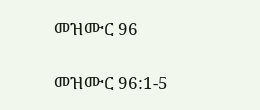መዝሙር 96

መዝሙር 96:1-5